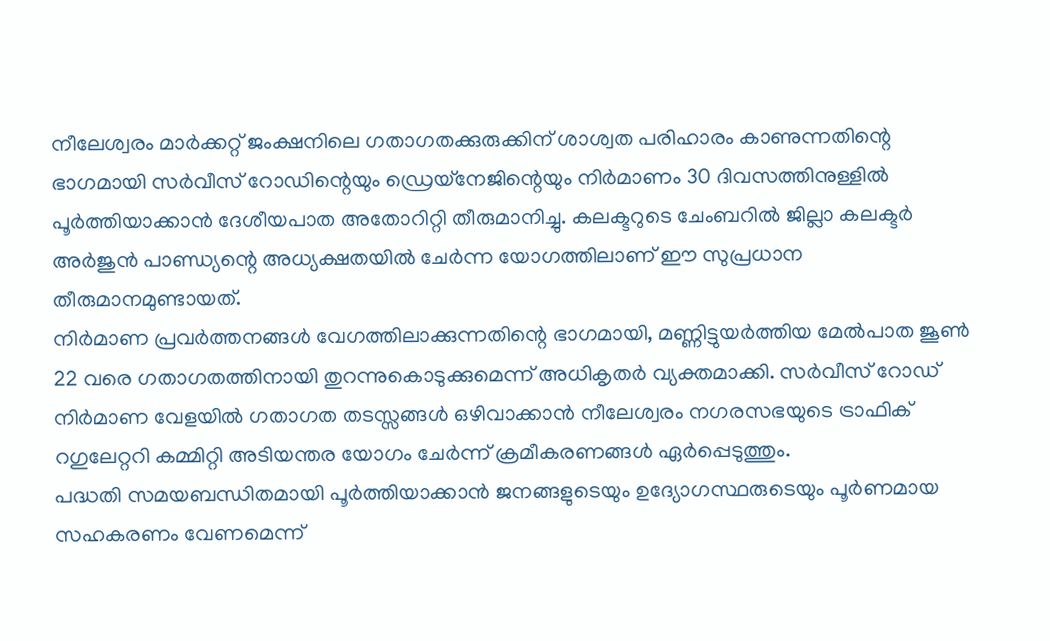നീലേശ്വരം മാർക്കറ്റ് ജംക്ഷനിലെ ഗതാഗതക്കുരുക്കിന് ശാശ്വത പരിഹാരം കാണുന്നതിന്റെ ഭാഗമായി സർവീസ് റോഡിന്റെയും ഡ്രെയ്നേജിന്റെയും നിർമാണം 30 ദിവസത്തിനുള്ളിൽ പൂർത്തിയാക്കാൻ ദേശീയപാത അതോറിറ്റി തീരുമാനിച്ചു. കലക്ടറുടെ ചേംബറിൽ ജില്ലാ കലക്ടർ അർജുൻ പാണ്ഡ്യന്റെ അധ്യക്ഷതയിൽ ചേർന്ന യോഗത്തിലാണ് ഈ സുപ്രധാന തീരുമാനമുണ്ടായത്.
നിർമാണ പ്രവർത്തനങ്ങൾ വേഗത്തിലാക്കുന്നതിന്റെ ഭാഗമായി, മണ്ണിട്ടുയർത്തിയ മേൽപാത ജൂൺ 22 വരെ ഗതാഗതത്തിനായി തുറന്നുകൊടുക്കുമെന്ന് അധികൃതർ വ്യക്തമാക്കി. സർവീസ് റോഡ് നിർമാണ വേളയിൽ ഗതാഗത തടസ്സങ്ങൾ ഒഴിവാക്കാൻ നീലേശ്വരം നഗരസഭയുടെ ട്രാഫിക് റഗുലേറ്ററി കമ്മിറ്റി അടിയന്തര യോഗം ചേർന്ന് ക്രമീകരണങ്ങൾ ഏർപ്പെടുത്തും.
പദ്ധതി സമയബന്ധിതമായി പൂർത്തിയാക്കാൻ ജനങ്ങളുടെയും ഉദ്യോഗസ്ഥരുടെയും പൂർണമായ സഹകരണം വേണമെന്ന്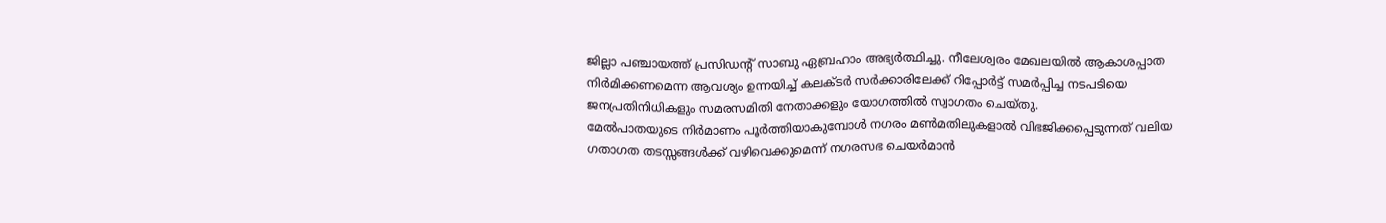ജില്ലാ പഞ്ചായത്ത് പ്രസിഡന്റ് സാബു ഏബ്രഹാം അഭ്യർത്ഥിച്ചു. നീലേശ്വരം മേഖലയിൽ ആകാശപ്പാത നിർമിക്കണമെന്ന ആവശ്യം ഉന്നയിച്ച് കലക്ടർ സർക്കാരിലേക്ക് റിപ്പോർട്ട് സമർപ്പിച്ച നടപടിയെ ജനപ്രതിനിധികളും സമരസമിതി നേതാക്കളും യോഗത്തിൽ സ്വാഗതം ചെയ്തു.
മേൽപാതയുടെ നിർമാണം പൂർത്തിയാകുമ്പോൾ നഗരം മൺമതിലുകളാൽ വിഭജിക്കപ്പെടുന്നത് വലിയ ഗതാഗത തടസ്സങ്ങൾക്ക് വഴിവെക്കുമെന്ന് നഗരസഭ ചെയർമാൻ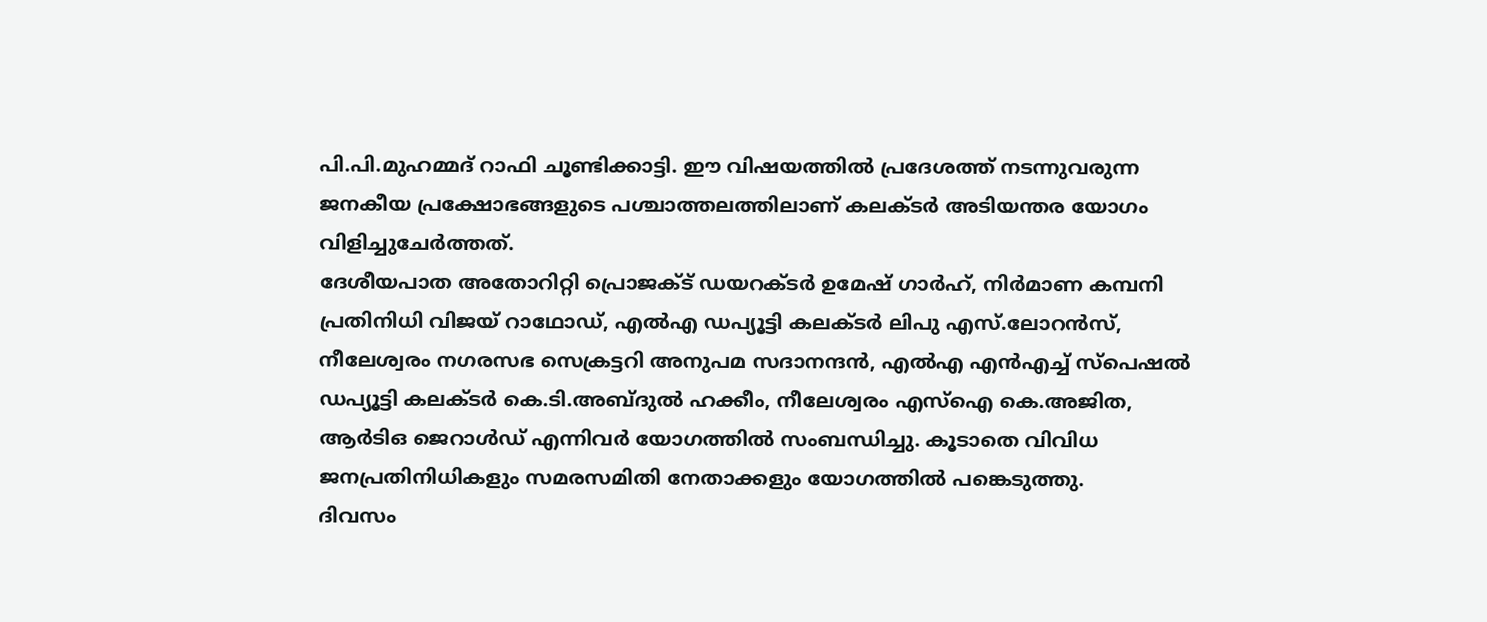പി.പി.മുഹമ്മദ് റാഫി ചൂണ്ടിക്കാട്ടി. ഈ വിഷയത്തിൽ പ്രദേശത്ത് നടന്നുവരുന്ന ജനകീയ പ്രക്ഷോഭങ്ങളുടെ പശ്ചാത്തലത്തിലാണ് കലക്ടർ അടിയന്തര യോഗം വിളിച്ചുചേർത്തത്.
ദേശീയപാത അതോറിറ്റി പ്രൊജക്ട് ഡയറക്ടർ ഉമേഷ് ഗാർഹ്, നിർമാണ കമ്പനി പ്രതിനിധി വിജയ് റാഥോഡ്, എൽഎ ഡപ്യൂട്ടി കലക്ടർ ലിപു എസ്.ലോറൻസ്, നീലേശ്വരം നഗരസഭ സെക്രട്ടറി അനുപമ സദാനന്ദൻ, എൽഎ എൻഎച്ച് സ്പെഷൽ ഡപ്യൂട്ടി കലക്ടർ കെ.ടി.അബ്ദുൽ ഹക്കീം, നീലേശ്വരം എസ്ഐ കെ.അജിത, ആർടിഒ ജെറാൾഡ് എന്നിവർ യോഗത്തിൽ സംബന്ധിച്ചു. കൂടാതെ വിവിധ ജനപ്രതിനിധികളും സമരസമിതി നേതാക്കളും യോഗത്തിൽ പങ്കെടുത്തു.
ദിവസം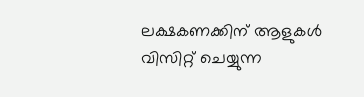ലക്ഷകണക്കിന് ആളുകൾ വിസിറ്റ് ചെയ്യുന്ന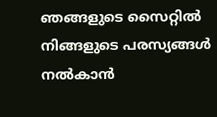ഞങ്ങളുടെ സൈറ്റിൽ നിങ്ങളുടെ പരസ്യങ്ങൾ നൽകാൻ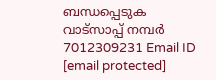ബന്ധപ്പെടുക വാട്സാപ്പ് നമ്പർ 7012309231 Email ID [email protected]